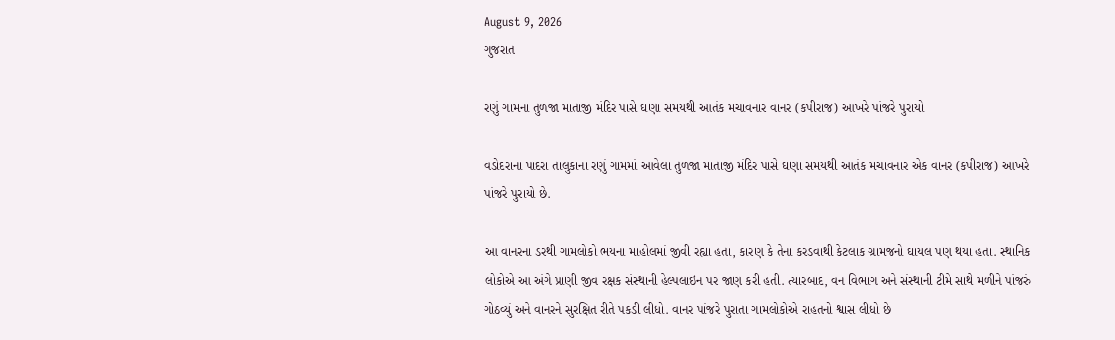August 9, 2026
ગુજરાત

રણું ગામના તુળજા માતાજી મંદિર પાસે ઘણા સમયથી આતંક મચાવનાર વાનર (કપીરાજ) આખરે પાંજરે પુરાયો

વડોદરાના પાદરા તાલુકાના રણું ગામમાં આવેલા તુળજા માતાજી મંદિર પાસે ઘણા સમયથી આતંક મચાવનાર એક વાનર (કપીરાજ) આખરે પાંજરે પુરાયો છે.

આ વાનરના ડરથી ગામલોકો ભયના માહોલમાં જીવી રહ્યા હતા, કારણ કે તેના કરડવાથી કેટલાક ગ્રામજનો ઘાયલ પણ થયા હતા. સ્થાનિક લોકોએ આ અંગે પ્રાણી જીવ રક્ષક સંસ્થાની હેલ્પલાઇન પર જાણ કરી હતી. ત્યારબાદ, વન વિભાગ અને સંસ્થાની ટીમે સાથે મળીને પાંજરું ગોઠવ્યું અને વાનરને સુરક્ષિત રીતે પકડી લીધો. વાનર પાંજરે પુરાતા ગામલોકોએ રાહતનો શ્વાસ લીધો છે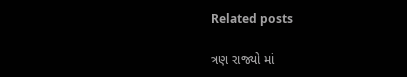Related posts

ત્રણ રાજ્યો માં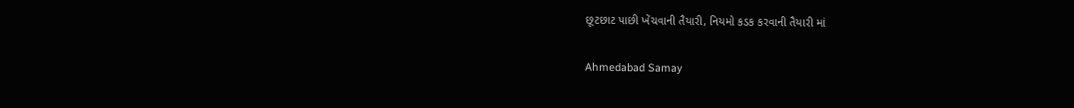છૂટછાટ પાછી ખેંચવાની તૈયારી, નિયમો કડક કરવાની તૈયારી માં

Ahmedabad Samay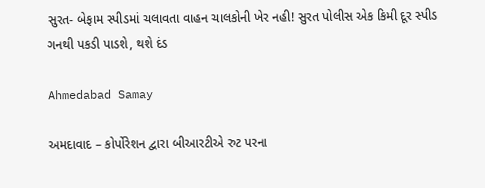સુરત- બેફામ સ્પીડમાં ચલાવતા વાહન ચાલકોની ખેર નહી! સુરત પોલીસ એક કિમી દૂર સ્પીડ ગનથી પકડી પાડશે, થશે દંડ

Ahmedabad Samay

અમદાવાદ – કોર્પોરેશન દ્વારા બીઆરટીએ રુટ પરના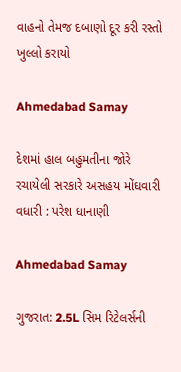વાહનો તેમજ દબાણો દૂર કરી રસ્તો ખુલ્લો કરાયો

Ahmedabad Samay

દેશમાં હાલ બહુમતીના જોરે રચાયેલી સરકારે અસહય મોંઘવારી વધારી : પરેશ ધાનાણી

Ahmedabad Samay

ગુજરાત: 2.5L સિમ રિટેલર્સની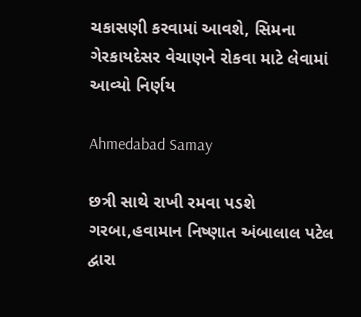ચકાસણી કરવામાં આવશે, સિમના ગેરકાયદેસર વેચાણને રોકવા માટે લેવામાં આવ્યો નિર્ણય

Ahmedabad Samay

છત્રી સાથે રાખી રમવા પડશે ગરબા,હવામાન નિષ્ણાત અંબાલાલ પટેલ દ્વારા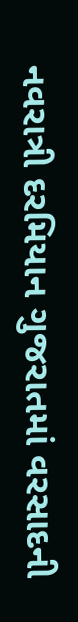નવરાત્રી દરમિયાન ગુજરાતમાં વરસાદની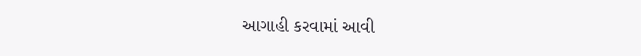આગાહી કરવામાં આવી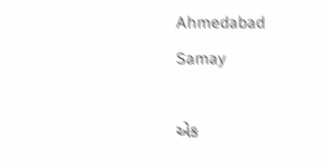Ahmedabad Samay

એક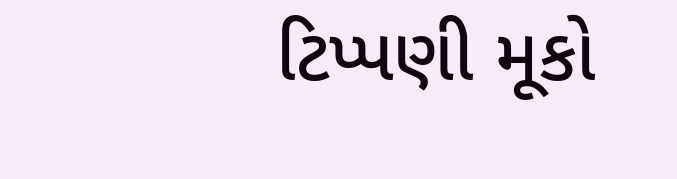ટિપ્પણી મૂકો